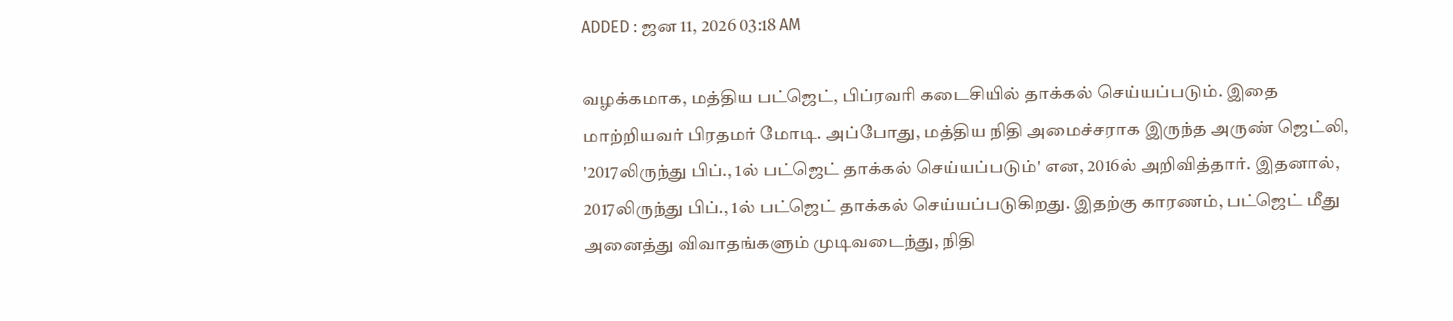ADDED : ஜன 11, 2026 03:18 AM

வழக்கமாக, மத்திய பட்ஜெட், பிப்ரவரி கடைசியில் தாக்கல் செய்யப்படும். இதை மாற்றியவர் பிரதமர் மோடி. அப்போது, மத்திய நிதி அமைச்சராக இருந்த அருண் ஜெட்லி, '2017லிருந்து பிப்., 1ல் பட்ஜெட் தாக்கல் செய்யப்படும்' என, 2016ல் அறிவித்தார். இதனால், 2017லிருந்து பிப்., 1ல் பட்ஜெட் தாக்கல் செய்யப்படுகிறது. இதற்கு காரணம், பட்ஜெட் மீது அனைத்து விவாதங்களும் முடிவடைந்து, நிதி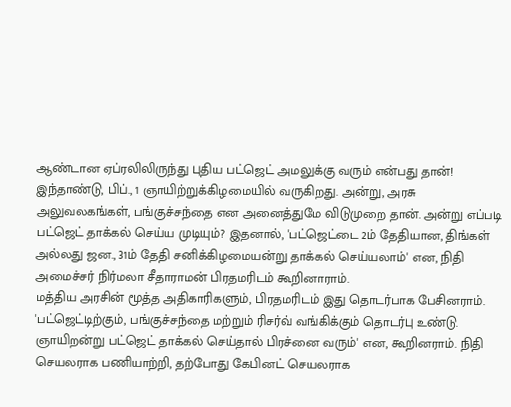ஆண்டான ஏப்ரலிலிருந்து புதிய பட்ஜெட் அமலுக்கு வரும் என்பது தான்!
இந்தாண்டு, பிப்., 1 ஞாயிற்றுக்கிழமையில் வருகிறது. அன்று, அரசு அலுவலகங்கள், பங்குச்சந்தை என அனைத்துமே விடுமுறை தான். அன்று எப்படி பட்ஜெட் தாக்கல் செய்ய முடியும்? இதனால், 'பட்ஜெட்டை 2ம் தேதியான, திங்கள் அல்லது ஜன., 31ம் தேதி சனிக்கிழமையன்று தாக்கல் செய்யலாம்' என, நிதி அமைச்சர் நிர்மலா சீதாராமன் பிரதமரிடம் கூறினாராம்.
மத்திய அரசின் மூத்த அதிகாரிகளும், பிரதமரிடம் இது தொடர்பாக பேசினராம். 'பட்ஜெட்டிற்கும், பங்குச்சந்தை மற்றும் ரிசர்வ் வங்கிக்கும் தொடர்பு உண்டு. ஞாயிறன்று பட்ஜெட் தாக்கல் செய்தால் பிரச்னை வரும்' என, கூறினராம். நிதி செயலராக பணியாற்றி, தற்போது கேபினட் செயலராக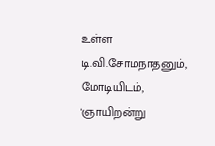உள்ள டி.வி.சோமநாதனும், மோடியிடம், 'ஞாயிறன்று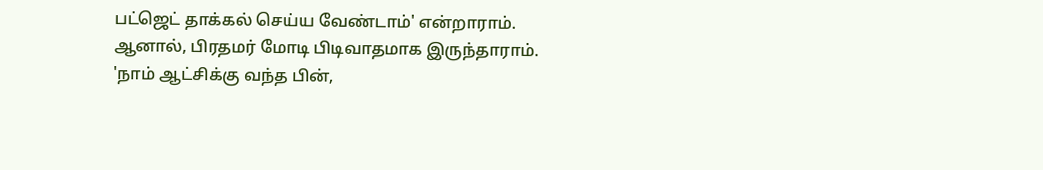பட்ஜெட் தாக்கல் செய்ய வேண்டாம்' என்றாராம்.
ஆனால், பிரதமர் மோடி பிடிவாதமாக இருந்தாராம். 'நாம் ஆட்சிக்கு வந்த பின்,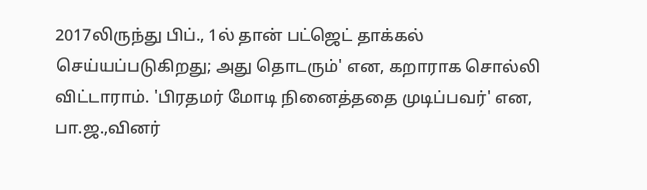2017லிருந்து பிப்., 1ல் தான் பட்ஜெட் தாக்கல் செய்யப்படுகிறது; அது தொடரும்' என, கறாராக சொல்லி விட்டாராம். 'பிரதமர் மோடி நினைத்ததை முடிப்பவர்' என, பா.ஜ.,வினர்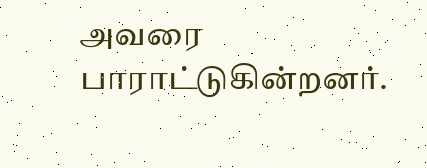அவரை பாராட்டுகின்றனர்.